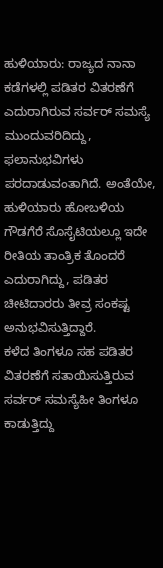ಹುಳಿಯಾರು: ರಾಜ್ಯದ ನಾನಾ ಕಡೆಗಳಲ್ಲಿ ಪಡಿತರ ವಿತರಣೆಗೆ ಎದುರಾಗಿರುವ ಸರ್ವರ್ ಸಮಸ್ಯೆ ಮುಂದುವರಿದಿದ್ದು, ಫಲಾನುಭವಿಗಳು ಪರದಾಡುವಂತಾಗಿದೆ. ಅಂತೆಯೇ, ಹುಳಿಯಾರು ಹೋಬಳಿಯ ಗೌಡಗೆರೆ ಸೊಸೈಟಿಯಲ್ಲೂ ಇದೇ ರೀತಿಯ ತಾಂತ್ರಿಕ ತೊಂದರೆ ಎದುರಾಗಿದ್ದು, ಪಡಿತರ ಚೀಟಿದಾರರು ತೀವ್ರ ಸಂಕಷ್ಟ ಅನುಭವಿಸುತ್ತಿದ್ದಾರೆ.
ಕಳೆದ ತಿಂಗಳೂ ಸಹ ಪಡಿತರ ವಿತರಣೆಗೆ ಸತಾಯಿಸುತ್ತಿರುವ ಸರ್ವರ್ ಸಮಸ್ಯೆಹೀ ತಿಂಗಳೂ ಕಾಡುತ್ತಿದ್ದು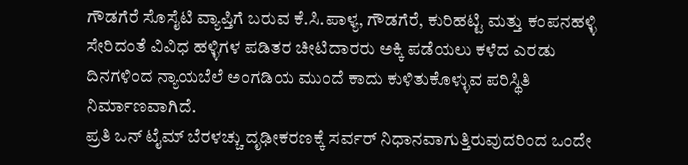ಗೌಡಗೆರೆ ಸೊಸೈಟಿ ವ್ಯಾಪ್ತಿಗೆ ಬರುವ ಕೆ.ಸಿ.ಪಾಳ್ಯ, ಗೌಡಗೆರೆ, ಕುರಿಹಟ್ಟಿ ಮತ್ತು ಕಂಪನಹಳ್ಳಿ ಸೇರಿದಂತೆ ವಿವಿಧ ಹಳ್ಳಿಗಳ ಪಡಿತರ ಚೀಟಿದಾರರು ಅಕ್ಕಿ ಪಡೆಯಲು ಕಳೆದ ಎರಡು ದಿನಗಳಿಂದ ನ್ಯಾಯಬೆಲೆ ಅಂಗಡಿಯ ಮುಂದೆ ಕಾದು ಕುಳಿತುಕೊಳ್ಳುವ ಪರಿಸ್ಥಿತಿ ನಿರ್ಮಾಣವಾಗಿದೆ.
ಪ್ರತಿ ಒನ್ ಟೈಮ್ ಬೆರಳಚ್ಚು ದೃಢೀಕರಣಕ್ಕೆ ಸರ್ವರ್ ನಿಧಾನವಾಗುತ್ತಿರುವುದರಿಂದ ಒಂದೇ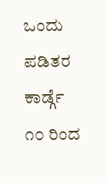ಒಂದು ಪಡಿತರ ಕಾರ್ಡ್ಗೆ ೧೦ ರಿಂದ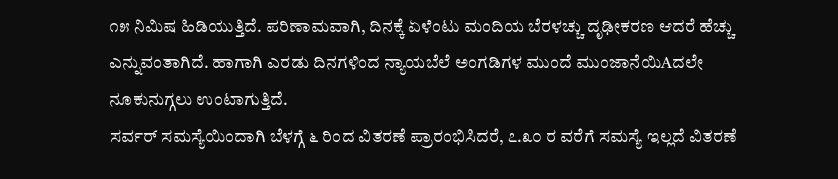೧೫ ನಿಮಿಷ ಹಿಡಿಯುತ್ತಿದೆ. ಪರಿಣಾಮವಾಗಿ, ದಿನಕ್ಕೆ ಏಳೆಂಟು ಮಂದಿಯ ಬೆರಳಚ್ಚು ದೃಢೀಕರಣ ಆದರೆ ಹೆಚ್ಚು ಎನ್ನುವಂತಾಗಿದೆ. ಹಾಗಾಗಿ ಎರಡು ದಿನಗಳಿಂದ ನ್ಯಾಯಬೆಲೆ ಅಂಗಡಿಗಳ ಮುಂದೆ ಮುಂಜಾನೆಯಿAದಲೇ ನೂಕುನುಗ್ಗಲು ಉಂಟಾಗುತ್ತಿದೆ.
ಸರ್ವರ್ ಸಮಸ್ಯೆಯಿಂದಾಗಿ ಬೆಳಗ್ಗೆ ೬ ರಿಂದ ವಿತರಣೆ ಪ್ರಾರಂಭಿಸಿದರೆ, ೭.೩೦ ರ ವರೆಗೆ ಸಮಸ್ಯೆ ಇಲ್ಲದೆ ವಿತರಣೆ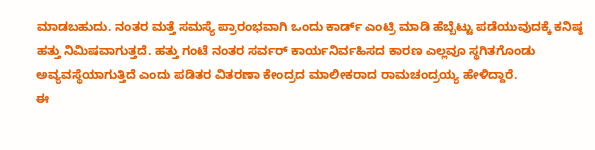ಮಾಡಬಹುದು. ನಂತರ ಮತ್ತೆ ಸಮಸ್ಯೆ ಪ್ರಾರಂಭವಾಗಿ ಒಂದು ಕಾರ್ಡ್ ಎಂಟ್ರಿ ಮಾಡಿ ಹೆಬ್ಬೆಟ್ಟು ಪಡೆಯುವುದಕ್ಕೆ ಕನಿಷ್ಠ ಹತ್ತು ನಿಮಿಷವಾಗುತ್ತದೆ. ಹತ್ತು ಗಂಟೆ ನಂತರ ಸರ್ವರ್ ಕಾರ್ಯನಿರ್ವಹಿಸದ ಕಾರಣ ಎಲ್ಲವೂ ಸ್ಥಗಿತಗೊಂಡು ಅವ್ಯವಸ್ಥೆಯಾಗುತ್ತಿದೆ ಎಂದು ಪಡಿತರ ವಿತರಣಾ ಕೇಂದ್ರದ ಮಾಲೀಕರಾದ ರಾಮಚಂದ್ರಯ್ಯ ಹೇಳಿದ್ದಾರೆ.
ಈ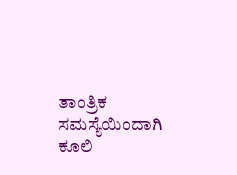ತಾಂತ್ರಿಕ ಸಮಸ್ಯೆಯಿಂದಾಗಿ ಕೂಲಿ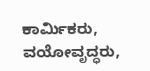ಕಾರ್ಮಿಕರು, ವಯೋವೃದ್ಧರು,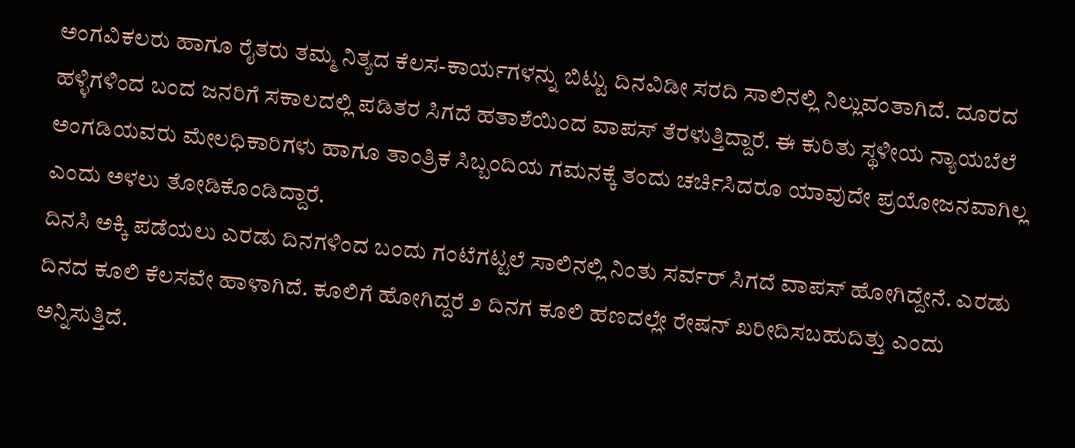ಅಂಗವಿಕಲರು ಹಾಗೂ ರೈತರು ತಮ್ಮ ನಿತ್ಯದ ಕೆಲಸ-ಕಾರ್ಯಗಳನ್ನು ಬಿಟ್ಟು ದಿನವಿಡೀ ಸರದಿ ಸಾಲಿನಲ್ಲಿ ನಿಲ್ಲುವಂತಾಗಿದೆ. ದೂರದ ಹಳ್ಳಿಗಳಿಂದ ಬಂದ ಜನರಿಗೆ ಸಕಾಲದಲ್ಲಿ ಪಡಿತರ ಸಿಗದೆ ಹತಾಶೆಯಿಂದ ವಾಪಸ್ ತೆರಳುತ್ತಿದ್ದಾರೆ. ಈ ಕುರಿತು ಸ್ಥಳೀಯ ನ್ಯಾಯಬೆಲೆ ಅಂಗಡಿಯವರು ಮೇಲಧಿಕಾರಿಗಳು ಹಾಗೂ ತಾಂತ್ರಿಕ ಸಿಬ್ಬಂದಿಯ ಗಮನಕ್ಕೆ ತಂದು ಚರ್ಚಿಸಿದರೂ ಯಾವುದೇ ಪ್ರಯೋಜನವಾಗಿಲ್ಲ ಎಂದು ಅಳಲು ತೋಡಿಕೊಂಡಿದ್ದಾರೆ.
ದಿನಸಿ ಅಕ್ಕಿ ಪಡೆಯಲು ಎರಡು ದಿನಗಳಿಂದ ಬಂದು ಗಂಟೆಗಟ್ಟಲೆ ಸಾಲಿನಲ್ಲಿ ನಿಂತು ಸರ್ವರ್ ಸಿಗದೆ ವಾಪಸ್ ಹೋಗಿದ್ದೇನೆ. ಎರಡು ದಿನದ ಕೂಲಿ ಕೆಲಸವೇ ಹಾಳಾಗಿದೆ. ಕೂಲಿಗೆ ಹೋಗಿದ್ದರೆ ೨ ದಿನಗ ಕೂಲಿ ಹಣದಲ್ಲೇ ರೇಷನ್ ಖರೀದಿಸಬಹುದಿತ್ತು ಎಂದು ಅನ್ನಿಸುತ್ತಿದೆ.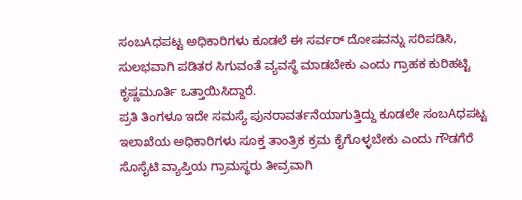ಸಂಬAಧಪಟ್ಟ ಅಧಿಕಾರಿಗಳು ಕೂಡಲೆ ಈ ಸರ್ವರ್ ದೋಷವನ್ನು ಸರಿಪಡಿಸಿ, ಸುಲಭವಾಗಿ ಪಡಿತರ ಸಿಗುವಂತೆ ವ್ಯವಸ್ಥೆ ಮಾಡಬೇಕು ಎಂದು ಗ್ರಾಹಕ ಕುರಿಹಟ್ಟಿ ಕೃಷ್ಣಮೂರ್ತಿ ಒತ್ತಾಯಿಸಿದ್ದಾರೆ.
ಪ್ರತಿ ತಿಂಗಳೂ ಇದೇ ಸಮಸ್ಯೆ ಪುನರಾವರ್ತನೆಯಾಗುತ್ತಿದ್ದು ಕೂಡಲೇ ಸಂಬAಧಪಟ್ಟ ಇಲಾಖೆಯ ಅಧಿಕಾರಿಗಳು ಸೂಕ್ತ ತಾಂತ್ರಿಕ ಕ್ರಮ ಕೈಗೊಳ್ಳಬೇಕು ಎಂದು ಗೌಡಗೆರೆ ಸೊಸೈಟಿ ವ್ಯಾಪ್ತಿಯ ಗ್ರಾಮಸ್ಥರು ತೀವ್ರವಾಗಿ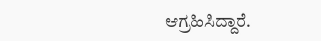ಆಗ್ರಹಿಸಿದ್ದಾರೆ.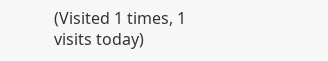(Visited 1 times, 1 visits today)